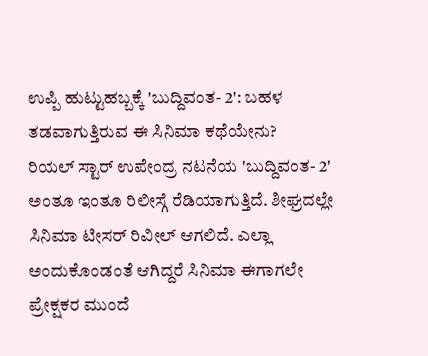ಉಪ್ಪಿ ಹುಟ್ಟುಹಬ್ಬಕ್ಕೆ 'ಬುದ್ದಿವಂತ- 2': ಬಹಳ ತಡವಾಗುತ್ತಿರುವ ಈ ಸಿನಿಮಾ ಕಥೆಯೇನು?
ರಿಯಲ್ ಸ್ಟಾರ್ ಉಪೇಂದ್ರ ನಟನೆಯ 'ಬುದ್ದಿವಂತ- 2' ಅಂತೂ ಇಂತೂ ರಿಲೀಸ್ಗೆ ರೆಡಿಯಾಗುತ್ತಿದೆ. ಶೀಘ್ರದಲ್ಲೇ ಸಿನಿಮಾ ಟೀಸರ್ ರಿವೀಲ್ ಆಗಲಿದೆ. ಎಲ್ಲಾ ಅಂದುಕೊಂಡಂತೆ ಆಗಿದ್ದರೆ ಸಿನಿಮಾ ಈಗಾಗಲೇ ಪ್ರೇಕ್ಷಕರ ಮುಂದೆ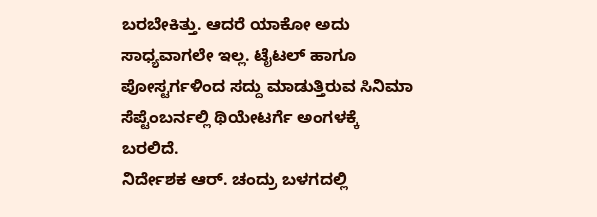ಬರಬೇಕಿತ್ತು. ಆದರೆ ಯಾಕೋ ಅದು ಸಾಧ್ಯವಾಗಲೇ ಇಲ್ಲ. ಟೈಟಲ್ ಹಾಗೂ ಪೋಸ್ಟರ್ಗಳಿಂದ ಸದ್ದು ಮಾಡುತ್ತಿರುವ ಸಿನಿಮಾ ಸೆಪ್ಟೆಂಬರ್ನಲ್ಲಿ ಥಿಯೇಟರ್ಗೆ ಅಂಗಳಕ್ಕೆ ಬರಲಿದೆ.
ನಿರ್ದೇಶಕ ಆರ್. ಚಂದ್ರು ಬಳಗದಲ್ಲಿ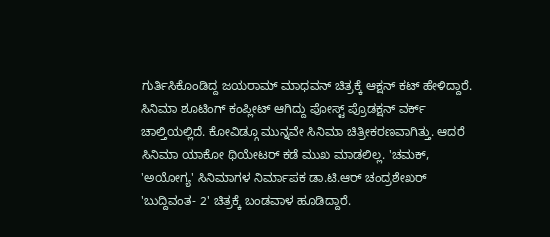ಗುರ್ತಿಸಿಕೊಂಡಿದ್ದ ಜಯರಾಮ್ ಮಾಧವನ್ ಚಿತ್ರಕ್ಕೆ ಆಕ್ಷನ್ ಕಟ್ ಹೇಳಿದ್ದಾರೆ. ಸಿನಿಮಾ ಶೂಟಿಂಗ್ ಕಂಪ್ಲೀಟ್ ಆಗಿದ್ದು ಪೋಸ್ಟ್ ಪ್ರೊಡಕ್ಷನ್ ವರ್ಕ್ ಚಾಲ್ತಿಯಲ್ಲಿದೆ. ಕೋವಿಡ್ಗೂ ಮುನ್ನವೇ ಸಿನಿಮಾ ಚಿತ್ರೀಕರಣವಾಗಿತ್ತು. ಆದರೆ ಸಿನಿಮಾ ಯಾಕೋ ಥಿಯೇಟರ್ ಕಡೆ ಮುಖ ಮಾಡಲಿಲ್ಲ. 'ಚಮಕ್, 'ಅಯೋಗ್ಯ' ಸಿನಿಮಾಗಳ ನಿರ್ಮಾಪಕ ಡಾ.ಟಿ.ಆರ್ ಚಂದ್ರಶೇಖರ್ 'ಬುದ್ದಿವಂತ- 2' ಚಿತ್ರಕ್ಕೆ ಬಂಡವಾಳ ಹೂಡಿದ್ದಾರೆ.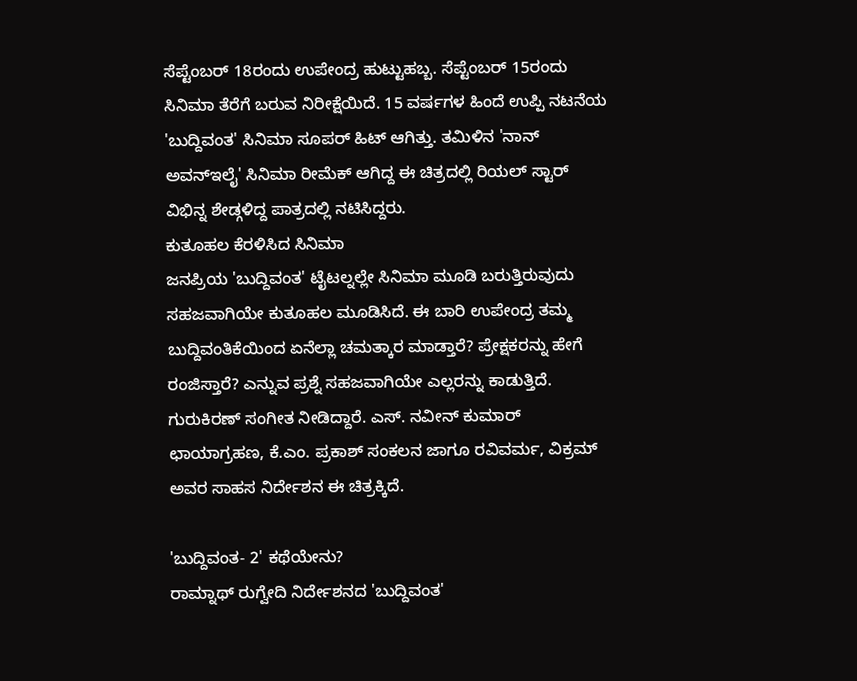ಸೆಪ್ಟೆಂಬರ್ 18ರಂದು ಉಪೇಂದ್ರ ಹುಟ್ಟುಹಬ್ಬ. ಸೆಪ್ಟೆಂಬರ್ 15ರಂದು ಸಿನಿಮಾ ತೆರೆಗೆ ಬರುವ ನಿರೀಕ್ಷೆಯಿದೆ. 15 ವರ್ಷಗಳ ಹಿಂದೆ ಉಪ್ಪಿ ನಟನೆಯ 'ಬುದ್ದಿವಂತ' ಸಿನಿಮಾ ಸೂಪರ್ ಹಿಟ್ ಆಗಿತ್ತು. ತಮಿಳಿನ 'ನಾನ್ ಅವನ್ಇಲೈ' ಸಿನಿಮಾ ರೀಮೆಕ್ ಆಗಿದ್ದ ಈ ಚಿತ್ರದಲ್ಲಿ ರಿಯಲ್ ಸ್ಟಾರ್ ವಿಭಿನ್ನ ಶೇಡ್ಗಳಿದ್ದ ಪಾತ್ರದಲ್ಲಿ ನಟಿಸಿದ್ದರು.
ಕುತೂಹಲ ಕೆರಳಿಸಿದ ಸಿನಿಮಾ
ಜನಪ್ರಿಯ 'ಬುದ್ದಿವಂತ' ಟೈಟಲ್ನಲ್ಲೇ ಸಿನಿಮಾ ಮೂಡಿ ಬರುತ್ತಿರುವುದು ಸಹಜವಾಗಿಯೇ ಕುತೂಹಲ ಮೂಡಿಸಿದೆ. ಈ ಬಾರಿ ಉಪೇಂದ್ರ ತಮ್ಮ ಬುದ್ದಿವಂತಿಕೆಯಿಂದ ಏನೆಲ್ಲಾ ಚಮತ್ಕಾರ ಮಾಡ್ತಾರೆ? ಪ್ರೇಕ್ಷಕರನ್ನು ಹೇಗೆ ರಂಜಿಸ್ತಾರೆ? ಎನ್ನುವ ಪ್ರಶ್ನೆ ಸಹಜವಾಗಿಯೇ ಎಲ್ಲರನ್ನು ಕಾಡುತ್ತಿದೆ. ಗುರುಕಿರಣ್ ಸಂಗೀತ ನೀಡಿದ್ದಾರೆ. ಎಸ್. ನವೀನ್ ಕುಮಾರ್ ಛಾಯಾಗ್ರಹಣ, ಕೆ.ಎಂ. ಪ್ರಕಾಶ್ ಸಂಕಲನ ಜಾಗೂ ರವಿವರ್ಮ, ವಿಕ್ರಮ್ ಅವರ ಸಾಹಸ ನಿರ್ದೇಶನ ಈ ಚಿತ್ರಕ್ಕಿದೆ.

'ಬುದ್ದಿವಂತ- 2' ಕಥೆಯೇನು?
ರಾಮ್ನಾಥ್ ರುಗ್ವೇದಿ ನಿರ್ದೇಶನದ 'ಬುದ್ದಿವಂತ'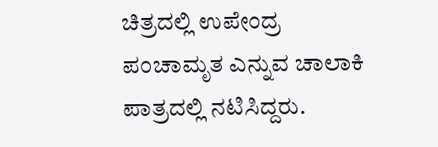ಚಿತ್ರದಲ್ಲಿ ಉಪೇಂದ್ರ ಪಂಚಾಮೃತ ಎನ್ನುವ ಚಾಲಾಕಿ ಪಾತ್ರದಲ್ಲಿ ನಟಿಸಿದ್ದರು.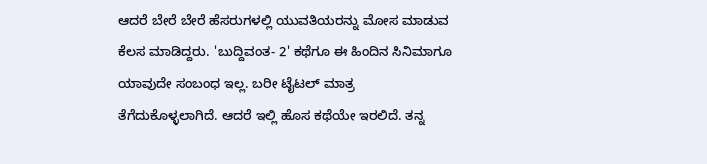ಆದರೆ ಬೇರೆ ಬೇರೆ ಹೆಸರುಗಳಲ್ಲಿ ಯುವತಿಯರನ್ನು ಮೋಸ ಮಾಡುವ ಕೆಲಸ ಮಾಡಿದ್ದರು. 'ಬುದ್ದಿವಂತ- 2' ಕಥೆಗೂ ಈ ಹಿಂದಿನ ಸಿನಿಮಾಗೂ ಯಾವುದೇ ಸಂಬಂಧ ಇಲ್ಲ. ಬರೀ ಟೈಟಲ್ ಮಾತ್ರ ತೆಗೆದುಕೊಳ್ಳಲಾಗಿದೆ. ಆದರೆ ಇಲ್ಲಿ ಹೊಸ ಕಥೆಯೇ ಇರಲಿದೆ. ತನ್ನ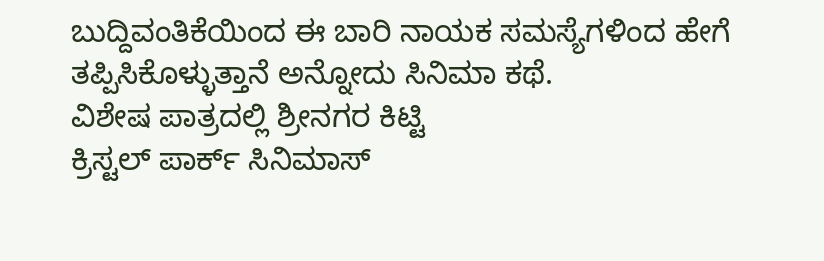ಬುದ್ದಿವಂತಿಕೆಯಿಂದ ಈ ಬಾರಿ ನಾಯಕ ಸಮಸ್ಯೆಗಳಿಂದ ಹೇಗೆ ತಪ್ಪಿಸಿಕೊಳ್ಳುತ್ತಾನೆ ಅನ್ನೋದು ಸಿನಿಮಾ ಕಥೆ.
ವಿಶೇಷ ಪಾತ್ರದಲ್ಲಿ ಶ್ರೀನಗರ ಕಿಟ್ಟಿ
ಕ್ರಿಸ್ಟಲ್ ಪಾರ್ಕ್ ಸಿನಿಮಾಸ್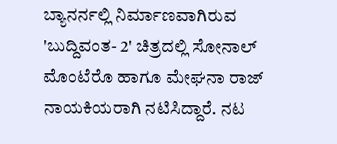ಬ್ಯಾನರ್ನಲ್ಲಿ ನಿರ್ಮಾಣವಾಗಿರುವ 'ಬುದ್ದಿವಂತ- 2' ಚಿತ್ರದಲ್ಲಿ ಸೋನಾಲ್ ಮೊಂಟೆರೊ ಹಾಗೂ ಮೇಘನಾ ರಾಜ್ ನಾಯಕಿಯರಾಗಿ ನಟಿಸಿದ್ದಾರೆ. ನಟ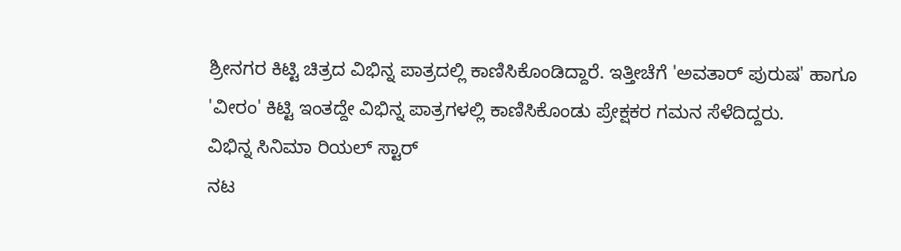ಶ್ರೀನಗರ ಕಿಟ್ಟಿ ಚಿತ್ರದ ವಿಭಿನ್ನ ಪಾತ್ರದಲ್ಲಿ ಕಾಣಿಸಿಕೊಂಡಿದ್ದಾರೆ. ಇತ್ತೀಚೆಗೆ 'ಅವತಾರ್ ಪುರುಷ' ಹಾಗೂ 'ವೀರಂ' ಕಿಟ್ಟಿ ಇಂತದ್ದೇ ವಿಭಿನ್ನ ಪಾತ್ರಗಳಲ್ಲಿ ಕಾಣಿಸಿಕೊಂಡು ಪ್ರೇಕ್ಷಕರ ಗಮನ ಸೆಳೆದಿದ್ದರು.
ವಿಭಿನ್ನ ಸಿನಿಮಾ ರಿಯಲ್ ಸ್ಟಾರ್
ನಟ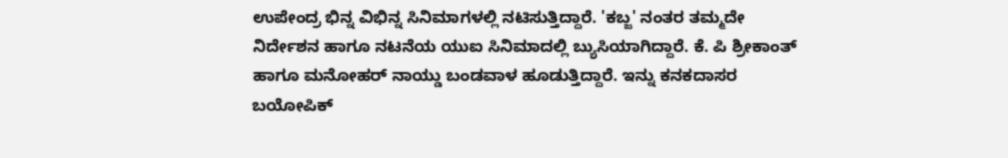ಉಪೇಂದ್ರ ಭಿನ್ನ ವಿಭಿನ್ನ ಸಿನಿಮಾಗಳಲ್ಲಿ ನಟಿಸುತ್ತಿದ್ದಾರೆ. 'ಕಬ್ಜ' ನಂತರ ತಮ್ಮದೇ ನಿರ್ದೇಶನ ಹಾಗೂ ನಟನೆಯ ಯುಐ ಸಿನಿಮಾದಲ್ಲಿ ಬ್ಯುಸಿಯಾಗಿದ್ದಾರೆ. ಕೆ. ಪಿ ಶ್ರೀಕಾಂತ್ ಹಾಗೂ ಮನೋಹರ್ ನಾಯ್ಡು ಬಂಡವಾಳ ಹೂಡುತ್ತಿದ್ದಾರೆ. ಇನ್ನು ಕನಕದಾಸರ ಬಯೋಪಿಕ್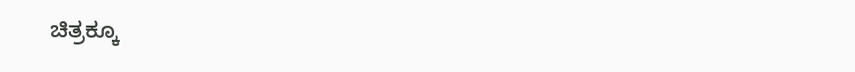ಚಿತ್ರಕ್ಕೂ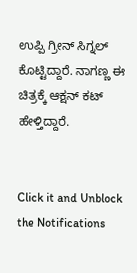ಉಪ್ಪಿ ಗ್ರೀನ್ ಸಿಗ್ನಲ್ ಕೊಟ್ಟಿದ್ದಾರೆ. ನಾಗಣ್ಣ ಈ ಚಿತ್ರಕ್ಕೆ ಆಕ್ಷನ್ ಕಟ್ ಹೇಳ್ತಿದ್ದಾರೆ.


Click it and Unblock the Notifications